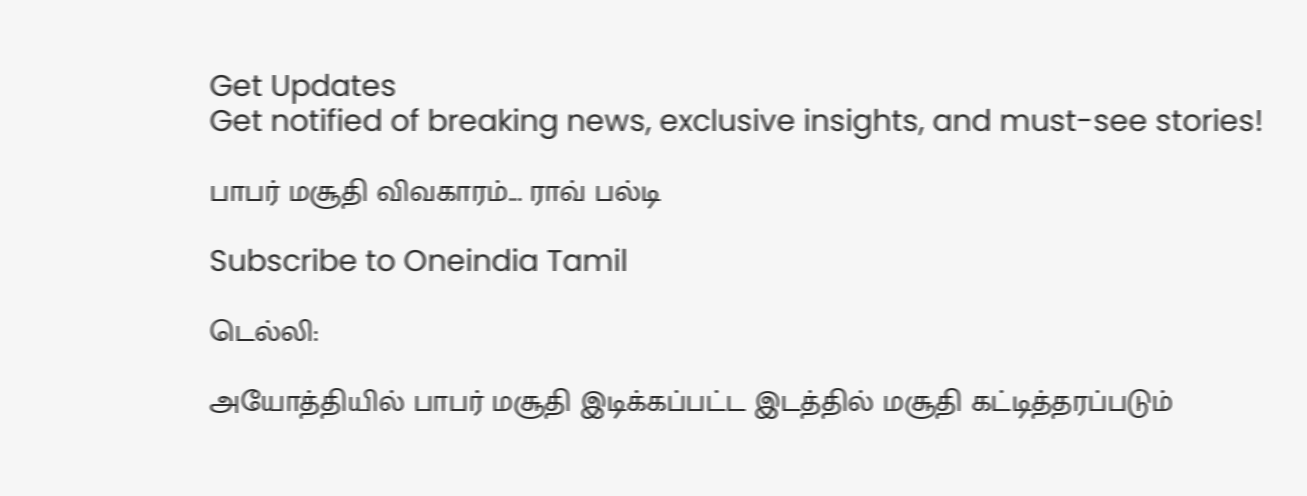Get Updates
Get notified of breaking news, exclusive insights, and must-see stories!

பாபர் மசூதி விவகாரம்... ராவ் பல்டி

Subscribe to Oneindia Tamil

டெல்லி:

அயோத்தியில் பாபர் மசூதி இடிக்கப்பட்ட இடத்தில் மசூதி கட்டித்தரப்படும்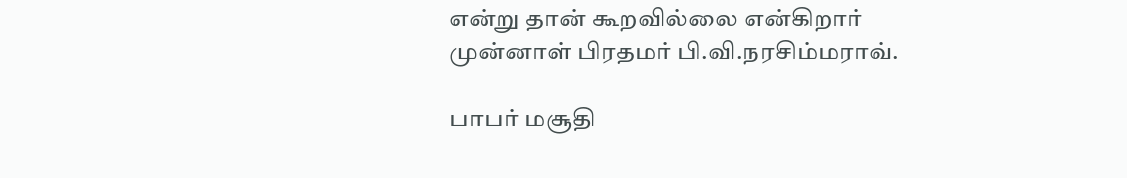என்று தான் கூறவில்லை என்கிறார் முன்னாள் பிரதமர் பி.வி.நரசிம்மராவ்.

பாபர் மசூதி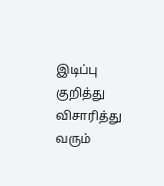இடிப்பு குறித்து விசாரித்து வரும்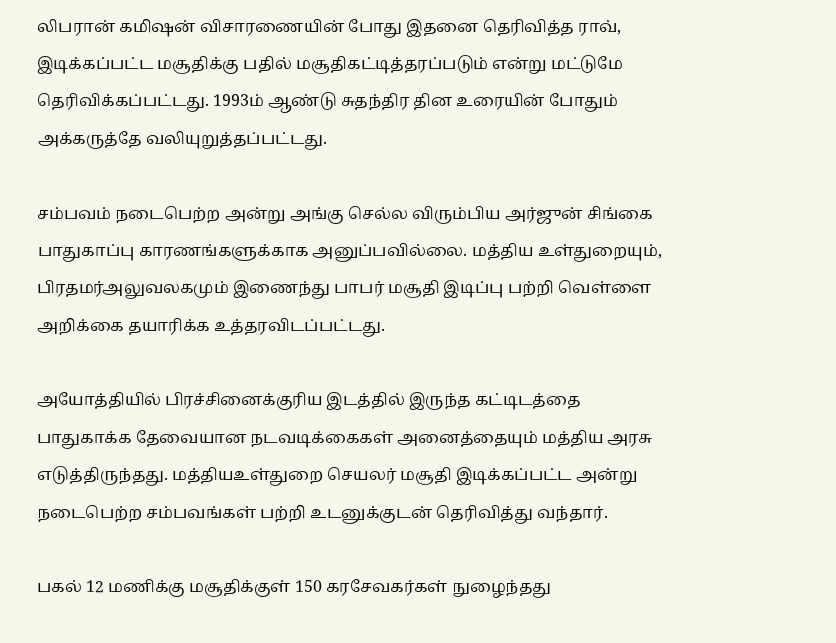லிபரான் கமிஷன் விசாரணையின் போது இதனை தெரிவித்த ராவ், இடிக்கப்பட்ட மசூதிக்கு பதில் மசூதிகட்டித்தரப்படும் என்று மட்டுமே தெரிவிக்கப்பட்டது. 1993ம் ஆண்டு சுதந்திர தின உரையின் போதும் அக்கருத்தே வலியுறுத்தப்பட்டது.

சம்பவம் நடைபெற்ற அன்று அங்கு செல்ல விரும்பிய அர்ஜுன் சிங்கை பாதுகாப்பு காரணங்களுக்காக அனுப்பவில்லை. மத்திய உள்துறையும், பிரதமர்அலுவலகமும் இணைந்து பாபர் மசூதி இடிப்பு பற்றி வெள்ளை அறிக்கை தயாரிக்க உத்தரவிடப்பட்டது.

அயோத்தியில் பிரச்சினைக்குரிய இடத்தில் இருந்த கட்டிடத்தை பாதுகாக்க தேவையான நடவடிக்கைகள் அனைத்தையும் மத்திய அரசு எடுத்திருந்தது. மத்தியஉள்துறை செயலர் மசூதி இடிக்கப்பட்ட அன்று நடைபெற்ற சம்பவங்கள் பற்றி உடனுக்குடன் தெரிவித்து வந்தார்.

பகல் 12 மணிக்கு மசூதிக்குள் 150 கரசேவகர்கள் நுழைந்தது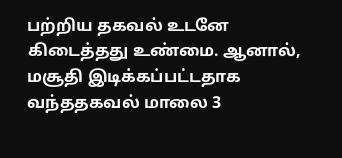பற்றிய தகவல் உடனே கிடைத்தது உண்மை. ஆனால், மசூதி இடிக்கப்பட்டதாக வந்ததகவல் மாலை 3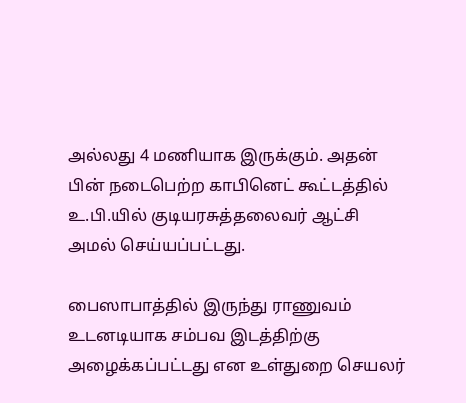அல்லது 4 மணியாக இருக்கும். அதன் பின் நடைபெற்ற காபினெட் கூட்டத்தில் உ.பி.யில் குடியரசுத்தலைவர் ஆட்சி அமல் செய்யப்பட்டது.

பைஸாபாத்தில் இருந்து ராணுவம் உடனடியாக சம்பவ இடத்திற்கு அழைக்கப்பட்டது என உள்துறை செயலர்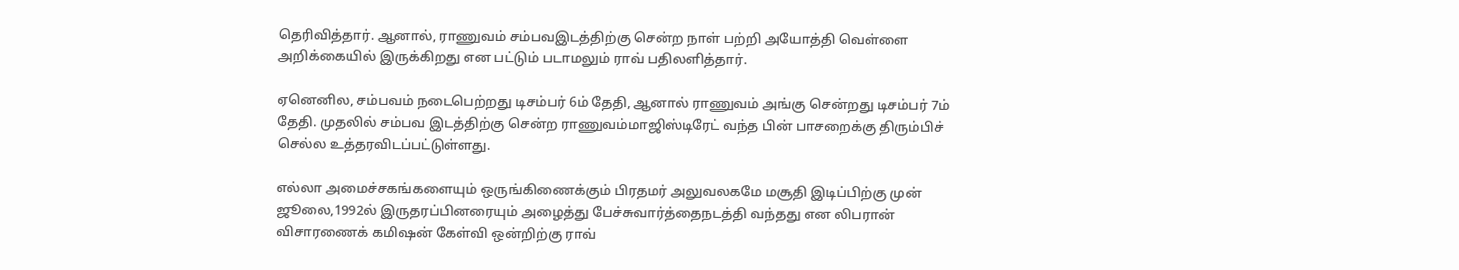தெரிவித்தார். ஆனால், ராணுவம் சம்பவஇடத்திற்கு சென்ற நாள் பற்றி அயோத்தி வெள்ளை அறிக்கையில் இருக்கிறது என பட்டும் படாமலும் ராவ் பதிலளித்தார்.

ஏனெனில, சம்பவம் நடைபெற்றது டிசம்பர் 6ம் தேதி, ஆனால் ராணுவம் அங்கு சென்றது டிசம்பர் 7ம் தேதி. முதலில் சம்பவ இடத்திற்கு சென்ற ராணுவம்மாஜிஸ்டிரேட் வந்த பின் பாசறைக்கு திரும்பிச் செல்ல உத்தரவிடப்பட்டுள்ளது.

எல்லா அமைச்சகங்களையும் ஒருங்கிணைக்கும் பிரதமர் அலுவலகமே மசூதி இடிப்பிற்கு முன் ஜூலை,1992ல் இருதரப்பினரையும் அழைத்து பேச்சுவார்த்தைநடத்தி வந்தது என லிபரான் விசாரணைக் கமிஷன் கேள்வி ஒன்றிற்கு ராவ்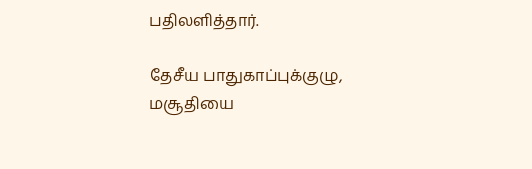பதிலளித்தார்.

தேசீய பாதுகாப்புக்குழு, மசூதியை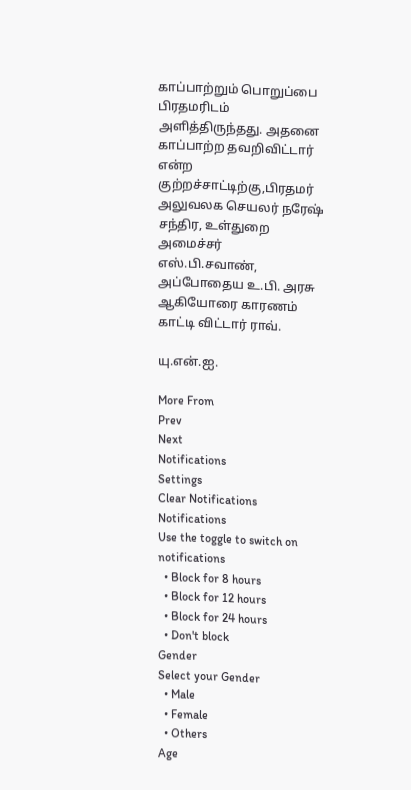காப்பாற்றும் பொறுப்பை பிரதமரிடம் அளித்திருந்தது. அதனை காப்பாற்ற தவறிவிட்டார் என்ற குற்றச்சாட்டிற்கு,பிரதமர் அலுவலக செயலர் நரேஷ் சந்திர, உள்துறை அமைச்சர் எஸ்.பி.சவாண், அப்போதைய உ.பி. அரசு ஆகியோரை காரணம் காட்டி விட்டார் ராவ்.

யு.என்.ஐ.

More From
Prev
Next
Notifications
Settings
Clear Notifications
Notifications
Use the toggle to switch on notifications
  • Block for 8 hours
  • Block for 12 hours
  • Block for 24 hours
  • Don't block
Gender
Select your Gender
  • Male
  • Female
  • Others
Age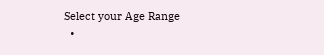Select your Age Range
  •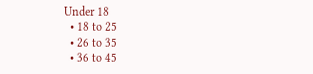Under 18
  • 18 to 25
  • 26 to 35
  • 36 to 45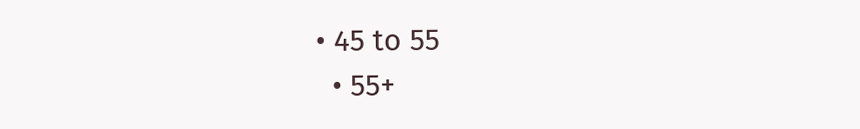• 45 to 55
  • 55+